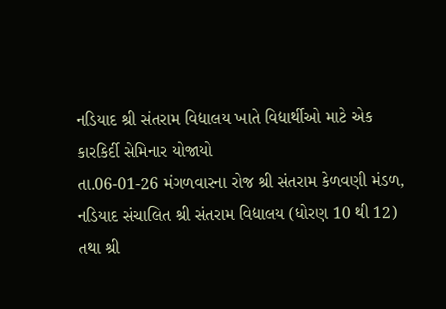નડિયાદ શ્રી સંતરામ વિદ્યાલય ખાતે વિદ્યાર્થીઓ માટે એક કારકિર્દી સેમિનાર યોજાયો
તા.06-01-26 મંગળવારના રોજ શ્રી સંતરામ કેળવણી મંડળ, નડિયાદ સંચાલિત શ્રી સંતરામ વિદ્યાલય (ધોરણ 10 થી 12) તથા શ્રી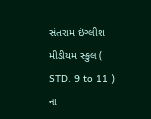સંતરામ ઇંગ્લીશ મીડીયમ સ્કુલ ( STD. 9 to 11 ) ના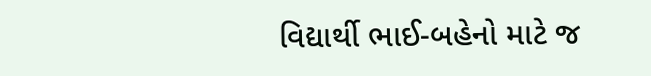વિદ્યાર્થી ભાઈ-બહેનો માટે જ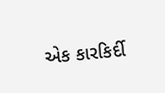એક કારકિર્દી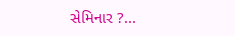સેમિનાર ?...